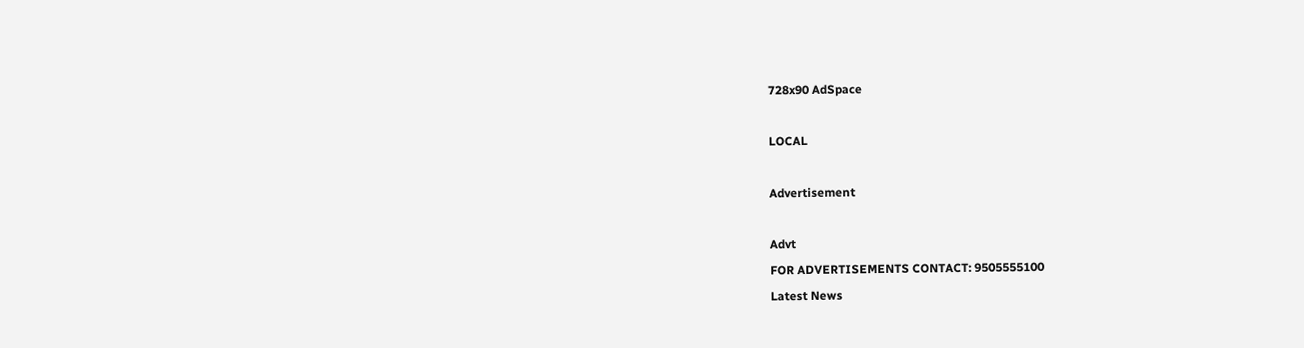728x90 AdSpace

LOCAL

Advertisement

Advt
FOR ADVERTISEMENTS CONTACT: 9505555100
Latest News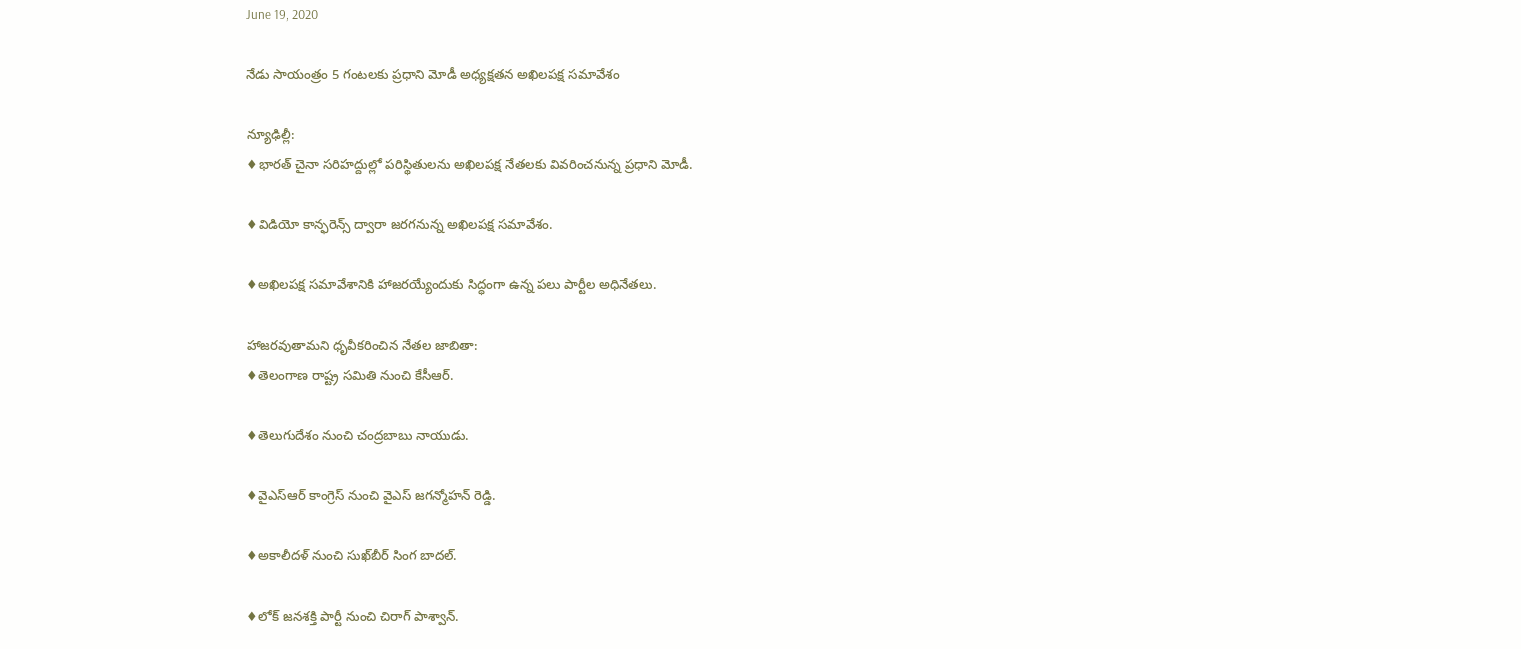June 19, 2020

నేడు సాయంత్రం 5 గంటలకు ప్రధాని మోడీ అధ్యక్షతన అఖిలపక్ష సమావేశం

న్యూఢిల్లీ:
♦భారత్ చైనా సరిహద్దుల్లో పరిస్థితులను అఖిలపక్ష నేతలకు వివరించనున్న ప్రధాని మోడీ.

♦విడియో కాన్ఫరెన్స్ ద్వారా జరగనున్న అఖిలపక్ష సమావేశం.

♦అఖిలపక్ష సమావేశానికి హాజరయ్యేందుకు సిద్ధంగా ఉన్న పలు పార్టీల అధినేతలు.

హాజరవుతామని ధృవీకరించిన నేతల జాబితా:
♦తెలంగాణ రాష్ట్ర సమితి నుంచి కేసీఆర్.

♦తెలుగుదేశం నుంచి చంద్రబాబు నాయుడు.

♦వైఎస్ఆర్ కాంగ్రెస్ నుంచి వైఎస్ జగన్మోహన్ రెడ్డి.

♦అకాలీదళ్ నుంచి సుఖ్‌బీర్ సింగ బాదల్.

♦లోక్ జనశక్తి పార్టీ నుంచి చిరాగ్ పాశ్వాన్.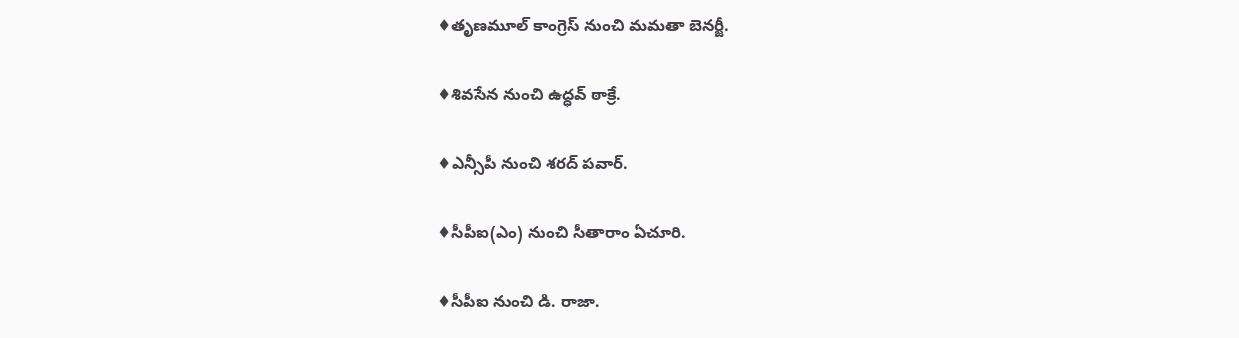♦తృణమూల్ కాంగ్రెస్ నుంచి మమతా బెనర్జీ.

♦శివసేన నుంచి ఉద్ధవ్ ఠాక్రే.

♦ఎన్సీపీ నుంచి శరద్ పవార్.

♦సీపీఐ(ఎం) నుంచి సీతారాం ఏచూరి.

♦సీపీఐ నుంచి డి. రాజా.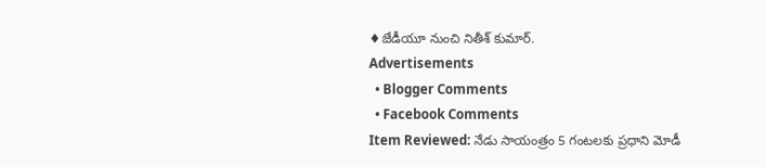♦జేడీయూ నుంచి నితీశ్ కుమార్.
Advertisements
  • Blogger Comments
  • Facebook Comments
Item Reviewed: నేడు సాయంత్రం 5 గంటలకు ప్రధాని మోడీ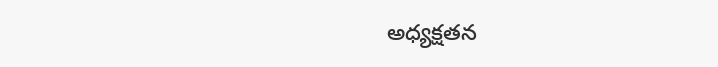అధ్యక్షతన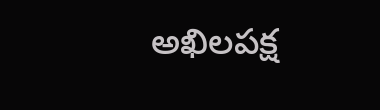అఖిలపక్ష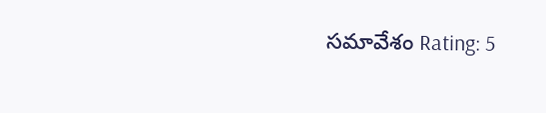సమావేశం Rating: 5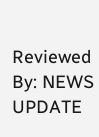Reviewed By: NEWS UPDATE